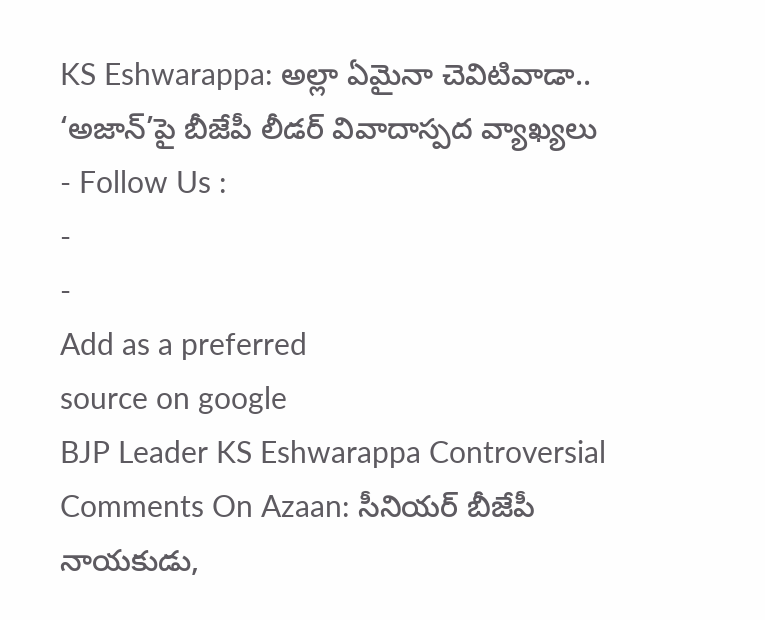KS Eshwarappa: అల్లా ఏమైనా చెవిటివాడా.. ‘అజాన్’పై బీజేపీ లీడర్ వివాదాస్పద వ్యాఖ్యలు
- Follow Us :
-
-
Add as a preferred
source on google
BJP Leader KS Eshwarappa Controversial Comments On Azaan: సీనియర్ బీజేపీ నాయకుడు,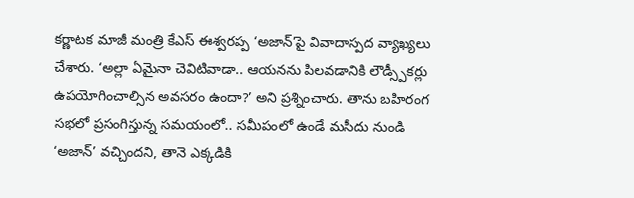కర్ణాటక మాజీ మంత్రి కేఎస్ ఈశ్వరప్ప ‘అజాన్’పై వివాదాస్పద వ్యాఖ్యలు చేశారు. ‘అల్లా ఏమైనా చెవిటివాడా.. ఆయనను పిలవడానికి లౌడ్స్పీకర్లు ఉపయోగించాల్సిన అవసరం ఉందా?’ అని ప్రశ్నించారు. తాను బహిరంగ సభలో ప్రసంగిస్తున్న సమయంలో.. సమీపంలో ఉండే మసీదు నుండి ‘అజాన్’ వచ్చిందని, తానె ఎక్కడికి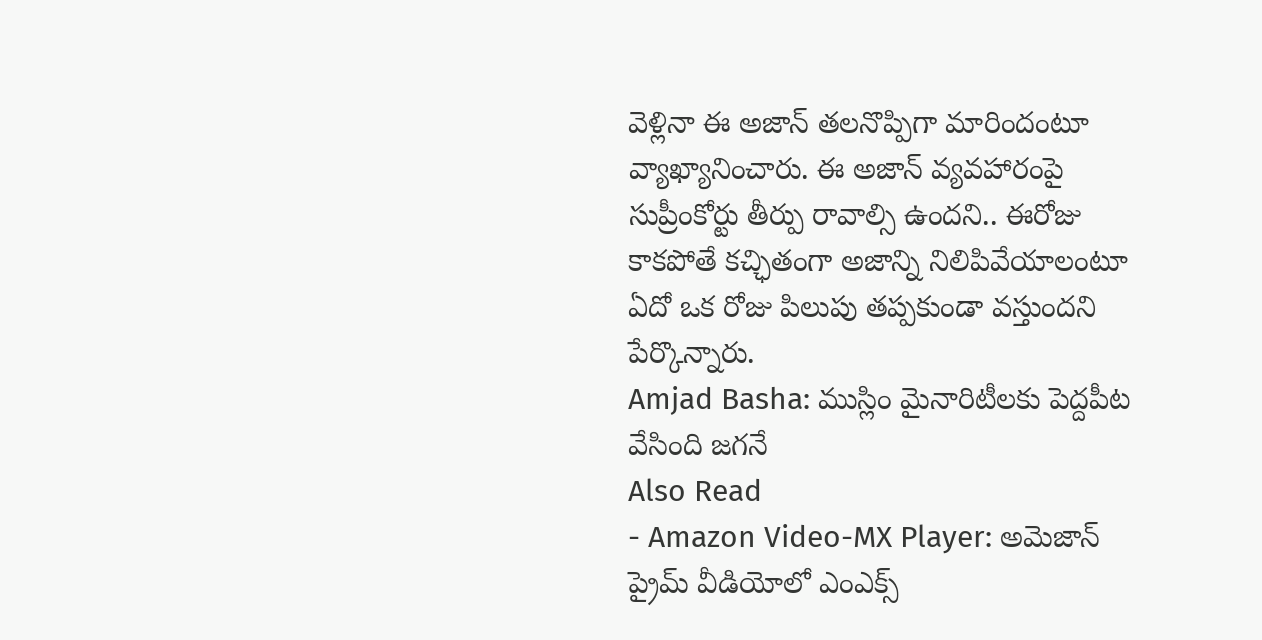వెళ్లినా ఈ అజాన్ తలనొప్పిగా మారిందంటూ వ్యాఖ్యానించారు. ఈ అజాన్ వ్యవహారంపై సుప్రీంకోర్టు తీర్పు రావాల్సి ఉందని.. ఈరోజు కాకపోతే కచ్ఛితంగా అజాన్ని నిలిపివేయాలంటూ ఏదో ఒక రోజు పిలుపు తప్పకుండా వస్తుందని పేర్కొన్నారు.
Amjad Basha: ముస్లిం మైనారిటీలకు పెద్దపీట వేసింది జగనే
Also Read
- Amazon Video-MX Player: అమెజాన్ ప్రైమ్ వీడియోలో ఎంఎక్స్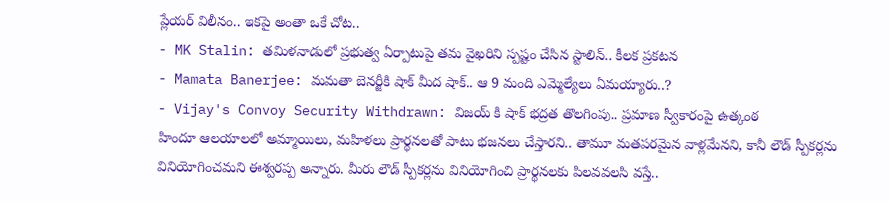ప్లేయర్ విలీనం.. ఇకపై అంతా ఒకే చోట..
- MK Stalin: తమిళనాడులో ప్రభుత్వ ఏర్పాటుపై తమ వైఖరిని స్పష్టం చేసిన స్టాలిన్.. కీలక ప్రకటన
- Mamata Banerjee: మమతా బెనర్జీకి షాక్ మీద షాక్.. ఆ 9 మంది ఎమ్మెల్యేలు ఏమయ్యారు..?
- Vijay's Convoy Security Withdrawn: విజయ్ కి షాక్ భద్రత తొలగింపు.. ప్రమాణ స్వీకారంపై ఉత్కంఠ
హిందూ ఆలయాలలో అమ్మాయిలు, మహిళలు ప్రార్థనలతో పాటు భజనలు చేస్తారని.. తామూ మతపరమైన వాళ్లమేనని, కానీ లౌడ్ స్పీకర్లను వినియోగించమని ఈశ్వరప్ప అన్నారు. మీరు లౌడ్ స్పీకర్లను వినియోగించి ప్రార్థనలకు పిలవవలసి వస్తే..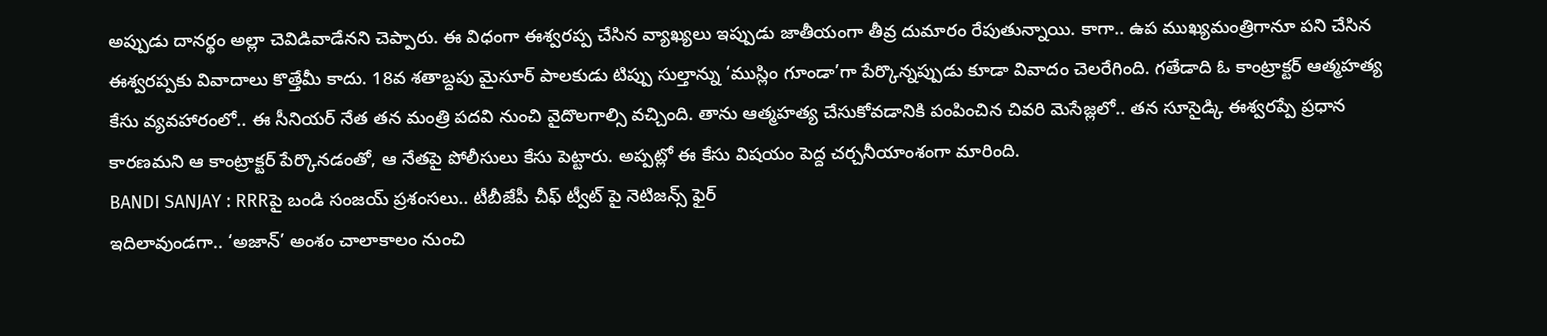అప్పుడు దానర్థం అల్లా చెవిడివాడేనని చెప్పారు. ఈ విధంగా ఈశ్వరప్ప చేసిన వ్యాఖ్యలు ఇప్పుడు జాతీయంగా తీవ్ర దుమారం రేపుతున్నాయి. కాగా.. ఉప ముఖ్యమంత్రిగానూ పని చేసిన ఈశ్వరప్పకు వివాదాలు కొత్తేమీ కాదు. 18వ శతాబ్దపు మైసూర్ పాలకుడు టిప్పు సుల్తాన్ను ‘ముస్లిం గూండా’గా పేర్కొన్నప్పుడు కూడా వివాదం చెలరేగింది. గతేడాది ఓ కాంట్రాక్టర్ ఆత్మహత్య కేసు వ్యవహారంలో.. ఈ సీనియర్ నేత తన మంత్రి పదవి నుంచి వైదొలగాల్సి వచ్చింది. తాను ఆత్మహత్య చేసుకోవడానికి పంపించిన చివరి మెసేజ్లలో.. తన సూసైడ్కి ఈశ్వరప్పే ప్రధాన కారణమని ఆ కాంట్రాక్టర్ పేర్కొనడంతో, ఆ నేతపై పోలీసులు కేసు పెట్టారు. అప్పట్లో ఈ కేసు విషయం పెద్ద చర్చనీయాంశంగా మారింది.
BANDI SANJAY : RRRపై బండి సంజయ్ ప్రశంసలు.. టీబీజేపీ చీఫ్ ట్వీట్ పై నెటిజన్స్ ఫైర్
ఇదిలావుండగా.. ‘అజాన్’ అంశం చాలాకాలం నుంచి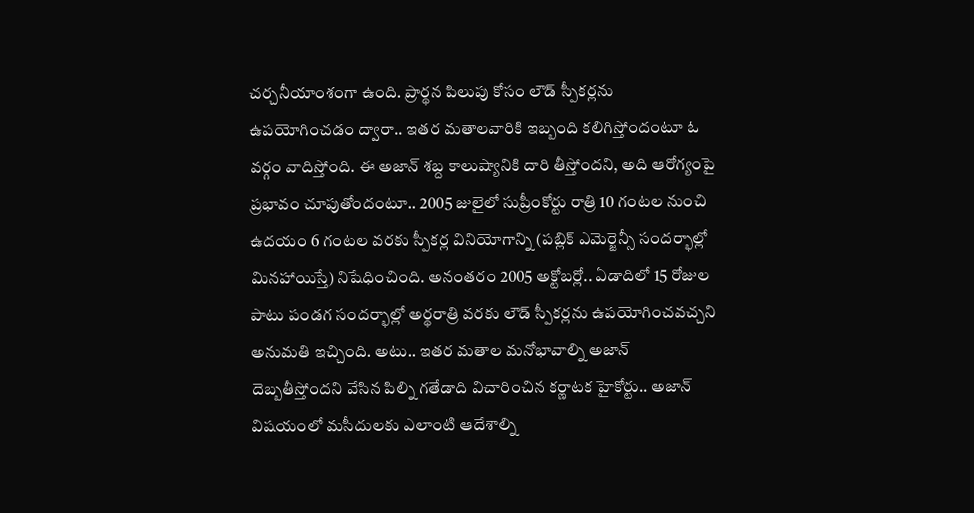చర్చనీయాంశంగా ఉంది. ప్రార్థన పిలుపు కోసం లౌడ్ స్పీకర్లను ఉపయోగించడం ద్వారా.. ఇతర మతాలవారికి ఇబ్బంది కలిగిస్తోందంటూ ఓ వర్గం వాదిస్తోంది. ఈ అజాన్ శబ్ద కాలుష్యానికి దారి తీస్తోందని, అది ఆరోగ్యంపై ప్రభావం చూపుతోందంటూ.. 2005 జులైలో సుప్రీంకోర్టు రాత్రి 10 గంటల నుంచి ఉదయం 6 గంటల వరకు స్పీకర్ల వినియోగాన్ని (పబ్లిక్ ఎమెర్జెన్సీ సందర్భాల్లో మినహాయిస్తే) నిషేధించింది. అనంతరం 2005 అక్టోబర్లో.. ఏడాదిలో 15 రోజుల పాటు పండగ సందర్భాల్లో అర్థరాత్రి వరకు లౌడ్ స్పీకర్లను ఉపయోగించవచ్చని అనుమతి ఇచ్చింది. అటు.. ఇతర మతాల మనోభావాల్ని అజాన్ దెబ్బతీస్తోందని వేసిన పిల్ని గతేడాది విచారించిన కర్ణాటక హైకోర్టు.. అజాన్ విషయంలో మసీదులకు ఎలాంటి ఆదేశాల్ని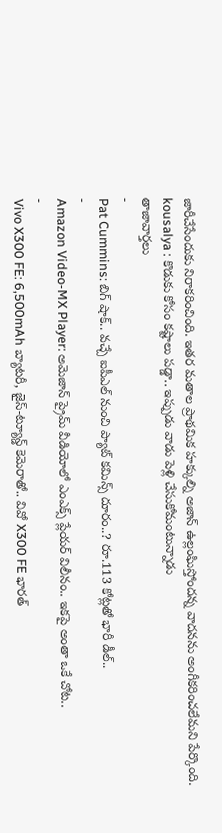జారీచేసేందుకు నిరాకరించింది. ఇతర మతాల ప్రాథమిక హక్కుల్ని అజాన్ ఉల్లంఘిస్తోందన్న వాదనను అంగీకరించలేమని పేర్కొంది.
kousalya : కొడుకు కోసం కష్టాలు పడ్డా.. ఇప్పుడు వాడు పెళ్లి చేసుకోమంటున్నాడు
తాజావార్తలు
-
Pat Cummins: బిగ్ షాక్.. వచ్చే ఐపీఎల్ నుంచి ప్యాట్ కమిన్స్ దూరం..? రూ.113 కోట్లతో భారీ డీల్..
-
Amazon Video-MX Player: అమెజాన్ ప్రైమ్ వీడియోలో ఎంఎక్స్ ప్లేయర్ విలీనం.. ఇకపై అంతా ఒకే చోట..
-
Vivo X300 FE: 6,500mAh బ్యాటరీ, జైస్-ట్యూన్డ్ కెమెరాతో.. వివో X300 FE భారత్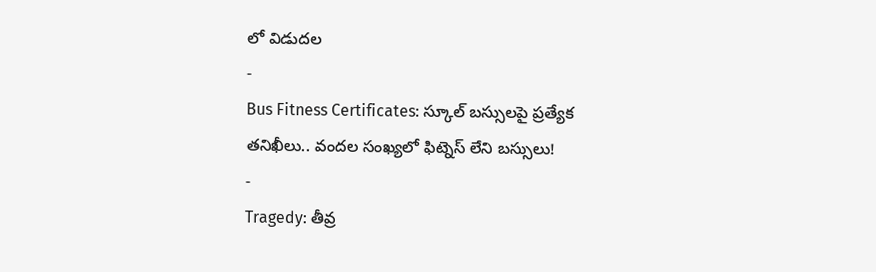లో విడుదల
-
Bus Fitness Certificates: స్కూల్ బస్సులపై ప్రత్యేక తనిఖీలు.. వందల సంఖ్యలో ఫిట్నెస్ లేని బస్సులు!
-
Tragedy: తీవ్ర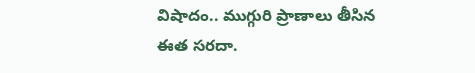విషాదం.. ముగ్గురి ప్రాణాలు తీసిన ఈత సరదా.